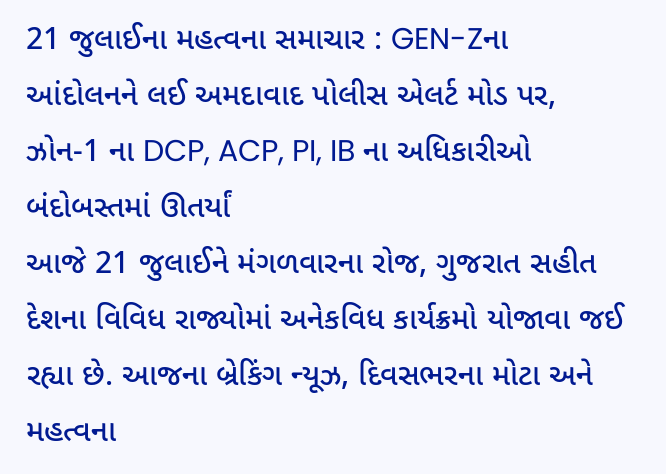21 જુલાઈના મહત્વના સમાચાર : GEN-Zના આંદોલનને લઈ અમદાવાદ પોલીસ એલર્ટ મોડ પર, ઝોન-1 ના DCP, ACP, PI, IB ના અધિકારીઓ બંદોબસ્તમાં ઊતર્યાં
આજે 21 જુલાઈને મંગળવારના રોજ, ગુજરાત સહીત દેશના વિવિધ રાજ્યોમાં અનેકવિધ કાર્યક્રમો યોજાવા જઈ રહ્યા છે. આજના બ્રેકિંગ ન્યૂઝ, દિવસભરના મોટા અને મહત્વના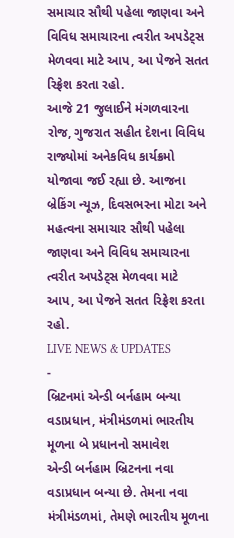સમાચાર સૌથી પહેલા જાણવા અને વિવિધ સમાચારના ત્વરીત અપડેટ્સ મેળવવા માટે આપ, આ પેજને સતત રિફ્રેશ કરતા રહો.
આજે 21 જુલાઈને મંગળવારના રોજ, ગુજરાત સહીત દેશના વિવિધ રાજ્યોમાં અનેકવિધ કાર્યક્રમો યોજાવા જઈ રહ્યા છે. આજના બ્રેકિંગ ન્યૂઝ, દિવસભરના મોટા અને મહત્વના સમાચાર સૌથી પહેલા જાણવા અને વિવિધ સમાચારના ત્વરીત અપડેટ્સ મેળવવા માટે આપ, આ પેજને સતત રિફ્રેશ કરતા રહો.
LIVE NEWS & UPDATES
-
બ્રિટનમાં એન્ડી બર્નહામ બન્યા વડાપ્રધાન, મંત્રીમંડળમાં ભારતીય મૂળના બે પ્રધાનનો સમાવેશ
એન્ડી બર્નહામ બ્રિટનના નવા વડાપ્રધાન બન્યા છે. તેમના નવા મંત્રીમંડળમાં, તેમણે ભારતીય મૂળના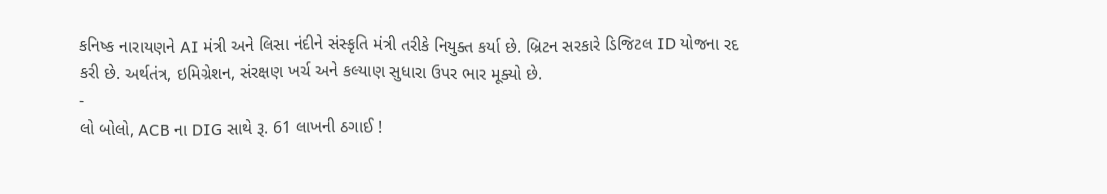કનિષ્ક નારાયણને AI મંત્રી અને લિસા નંદીને સંસ્કૃતિ મંત્રી તરીકે નિયુક્ત કર્યા છે. બ્રિટન સરકારે ડિજિટલ ID યોજના રદ કરી છે. અર્થતંત્ર, ઇમિગ્રેશન, સંરક્ષણ ખર્ચ અને કલ્યાણ સુધારા ઉપર ભાર મૂક્યો છે.
-
લો બોલો, ACB ના DIG સાથે રૂ. 61 લાખની ઠગાઈ !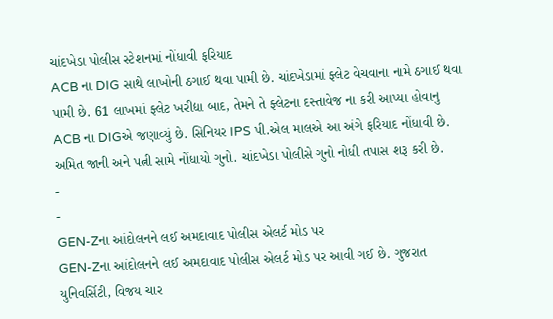ચાંદખેડા પોલીસ સ્ટેશનમાં નોંધાવી ફરિયાદ
ACB ના DIG સાથે લાખોની ઠગાઈ થવા પામી છે. ચાંદખેડામાં ફ્લેટ વેચવાના નામે ઠગાઈ થવા પામી છે. 61 લાખમાં ફ્લેટ ખરીદ્યા બાદ, તેમને તે ફ્લેટના દસ્તાવેજ ના કરી આપ્યા હોવાનુ ACB ના DIGએ જણાવ્યું છે. સિનિયર IPS પી.એલ માલએ આ અંગે ફરિયાદ નોંધાવી છે. અમિત જાની અને પત્ની સામે નોંધાયો ગુનો. ચાંદખેડા પોલીસે ગુનો નોધી તપાસ શરૂ કરી છે.
-
-
GEN-Zના આંદોલનને લઈ અમદાવાદ પોલીસ એલર્ટ મોડ પર
GEN-Zના આંદોલનને લઈ અમદાવાદ પોલીસ એલર્ટ મોડ પર આવી ગઈ છે. ગુજરાત યુનિવર્સિટી, વિજય ચાર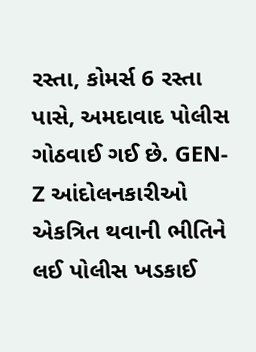રસ્તા, કોમર્સ 6 રસ્તા પાસે, અમદાવાદ પોલીસ ગોઠવાઈ ગઈ છે. GEN-Z આંદોલનકારીઓ એકત્રિત થવાની ભીતિને લઈ પોલીસ ખડકાઈ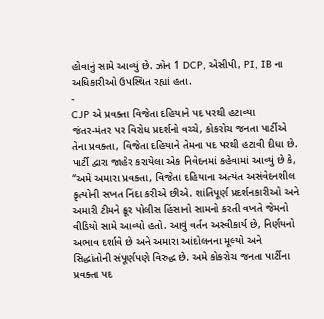હોવાનું સામે આવ્યું છે. ઝોન 1 DCP, એસીપી, PI, IB ના અધિકારીઓ ઉપસ્થિત રહ્યાં હતા.
-
CJP એ પ્રવક્તા વિજેતા દહિયાને પદ પરથી હટાવ્યા
જંતર-મંતર પર વિરોધ પ્રદર્શનો વચ્ચે, કોકરોચ જનતા પાર્ટીએ તેના પ્રવક્તા, વિજેતા દહિયાને તેમના પદ પરથી હટાવી દીધા છે. પાર્ટી દ્વારા જાહેર કરાયેલા એક નિવેદનમાં કહેવામાં આવ્યું છે કે, “અમે અમારા પ્રવક્તા, વિજેતા દહિયાના અત્યંત અસંવેદનશીલ કૃત્યોની સખત નિંદા કરીએ છીએ. શાંતિપૂર્ણ પ્રદર્શનકારીઓ અને અમારી ટીમને ક્રૂર પોલીસ હિંસાનો સામનો કરતી વખતે જેમનો વીડિયો સામે આવ્યો હતો. આવું વર્તન અસ્વીકાર્ય છે, નિર્ણયનો અભાવ દર્શાવે છે અને અમારા આંદોલનના મૂલ્યો અને સિદ્ધાંતોની સંપૂર્ણપણે વિરુદ્ધ છે. અમે કોકરોચ જનતા પાર્ટીના પ્રવક્તા પદ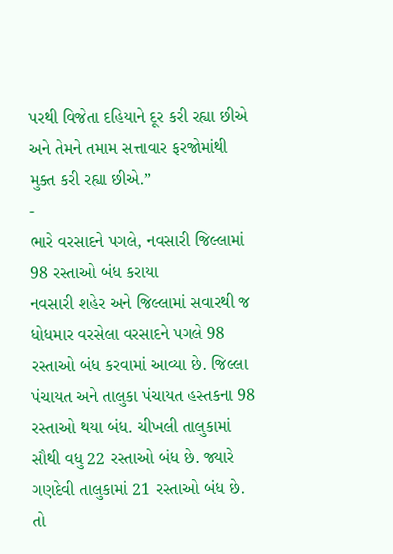પરથી વિજેતા દહિયાને દૂર કરી રહ્યા છીએ અને તેમને તમામ સત્તાવાર ફરજોમાંથી મુક્ત કરી રહ્યા છીએ.”
-
ભારે વરસાદને પગલે, નવસારી જિલ્લામાં 98 રસ્તાઓ બંધ કરાયા
નવસારી શહેર અને જિલ્લામાં સવારથી જ ધોધમાર વરસેલા વરસાદને પગલે 98 રસ્તાઓ બંધ કરવામાં આવ્યા છે. જિલ્લા પંચાયત અને તાલુકા પંચાયત હસ્તકના 98 રસ્તાઓ થયા બંધ. ચીખલી તાલુકામાં સૌથી વધુ 22 રસ્તાઓ બંધ છે. જ્યારે ગણદેવી તાલુકામાં 21 રસ્તાઓ બંધ છે. તો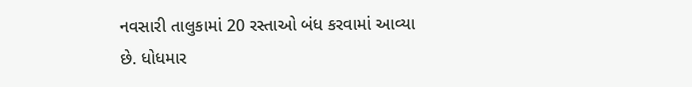નવસારી તાલુકામાં 20 રસ્તાઓ બંધ કરવામાં આવ્યા છે. ધોધમાર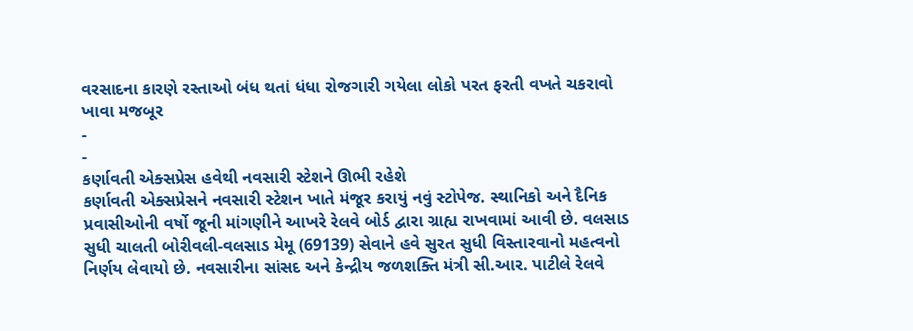વરસાદના કારણે રસ્તાઓ બંધ થતાં ધંધા રોજગારી ગયેલા લોકો પરત ફરતી વખતે ચકરાવો ખાવા મજબૂર
-
-
કર્ણાવતી એક્સપ્રેસ હવેથી નવસારી સ્ટેશને ઊભી રહેશે
કર્ણાવતી એક્સપ્રેસને નવસારી સ્ટેશન ખાતે મંજૂર કરાયું નવું સ્ટોપેજ. સ્થાનિકો અને દૈનિક પ્રવાસીઓની વર્ષો જૂની માંગણીને આખરે રેલવે બોર્ડ દ્વારા ગ્રાહ્ય રાખવામાં આવી છે. વલસાડ સુધી ચાલતી બોરીવલી-વલસાડ મેમૂ (69139) સેવાને હવે સુરત સુધી વિસ્તારવાનો મહત્વનો નિર્ણય લેવાયો છે. નવસારીના સાંસદ અને કેન્દ્રીય જળશક્તિ મંત્રી સી.આર. પાટીલે રેલવે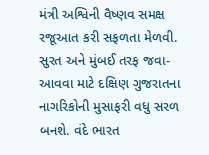મંત્રી અશ્વિની વૈષ્ણવ સમક્ષ રજૂઆત કરી સફળતા મેળવી. સુરત અને મુંબઈ તરફ જવા-આવવા માટે દક્ષિણ ગુજરાતના નાગરિકોની મુસાફરી વધુ સરળ બનશે. વંદે ભારત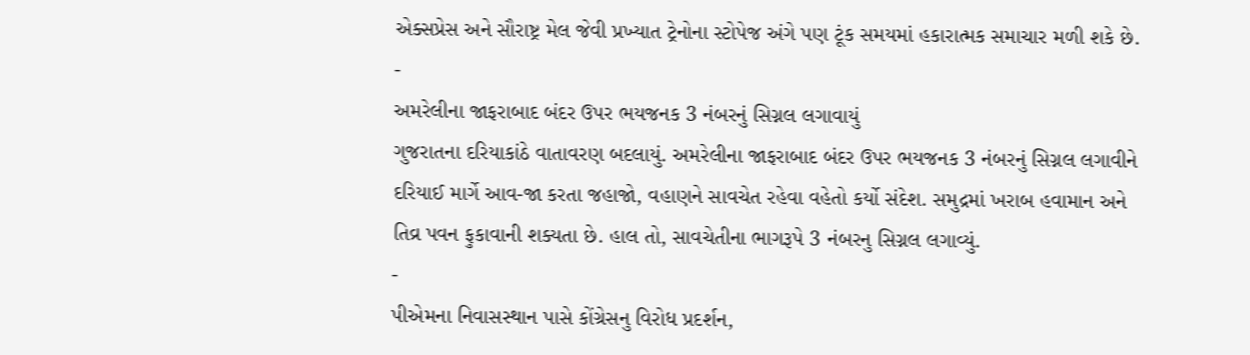એક્સપ્રેસ અને સૌરાષ્ટ્ર મેલ જેવી પ્રખ્યાત ટ્રેનોના સ્ટોપેજ અંગે પણ ટૂંક સમયમાં હકારાત્મક સમાચાર મળી શકે છે.
-
અમરેલીના જાફરાબાદ બંદર ઉપર ભયજનક 3 નંબરનું સિગ્નલ લગાવાયું
ગુજરાતના દરિયાકાંઠે વાતાવરણ બદલાયું. અમરેલીના જાફરાબાદ બંદર ઉપર ભયજનક 3 નંબરનું સિગ્નલ લગાવીને દરિયાઈ માર્ગે આવ-જા કરતા જહાજો, વહાણને સાવચેત રહેવા વહેતો કર્યો સંદેશ. સમુદ્રમાં ખરાબ હવામાન અને તિવ્ર પવન ફુકાવાની શક્યતા છે. હાલ તો, સાવચેતીના ભાગરૂપે 3 નંબરનુ સિગ્નલ લગાવ્યું.
-
પીએમના નિવાસસ્થાન પાસે કોંગ્રેસનુ વિરોધ પ્રદર્શન,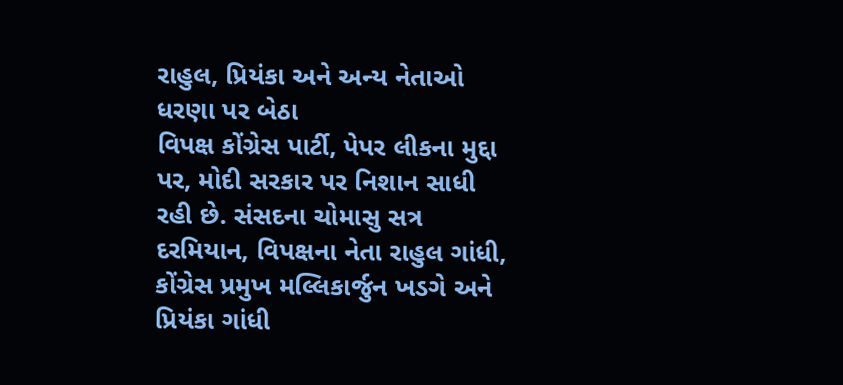રાહુલ, પ્રિયંકા અને અન્ય નેતાઓ ધરણા પર બેઠા
વિપક્ષ કોંગ્રેસ પાર્ટી, પેપર લીકના મુદ્દા પર, મોદી સરકાર પર નિશાન સાધી રહી છે. સંસદના ચોમાસુ સત્ર દરમિયાન, વિપક્ષના નેતા રાહુલ ગાંધી, કોંગ્રેસ પ્રમુખ મલ્લિકાર્જુન ખડગે અને પ્રિયંકા ગાંધી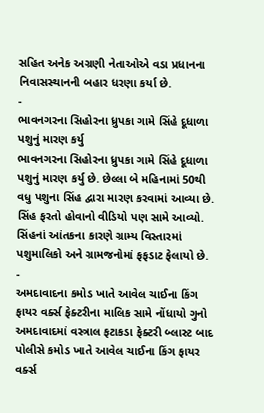સહિત અનેક અગ્રણી નેતાઓએ વડા પ્રધાનના નિવાસસ્થાનની બહાર ધરણા કર્યા છે.
-
ભાવનગરના સિહોરના ધ્રુપકા ગામે સિંહે દૂધાળા પશુનું મારણ કર્યુ
ભાવનગરના સિહોરના ધ્રુપકા ગામે સિંહે દૂધાળા પશુનું મારણ કર્યુ છે. છેલ્લા બે મહિનામાં 50થી વધુ પશુના સિંહ દ્વારા મારણ કરવામાં આવ્યા છે. સિંહ ફરતો હોવાનો વીડિયો પણ સામે આવ્યો. સિંહનાં આંતકના કારણે ગ્રામ્ય વિસ્તારમાં પશુમાલિકો અને ગ્રામજનોમાં ફફડાટ ફેલાયો છે.
-
અમદાવાદના કમોડ ખાતે આવેલ ચાઈના કિંગ ફાયર વર્ક્સ ફેક્ટરીના માલિક સામે નોંધાયો ગુનો
અમદાવાદમાં વસ્ત્રાલ ફટાકડા ફેક્ટરી બ્લાસ્ટ બાદ પોલીસે કમોડ ખાતે આવેલ ચાઈના કિંગ ફાયર વર્ક્સ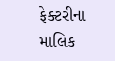ફેક્ટરીના માલિક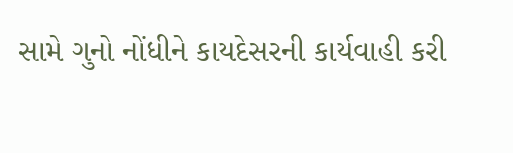સામે ગુનો નોંધીને કાયદેસરની કાર્યવાહી કરી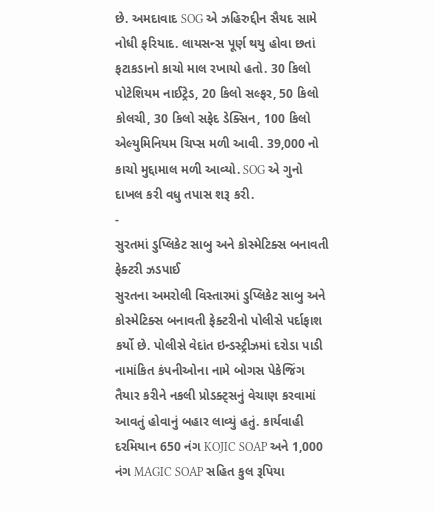છે. અમદાવાદ SOG એ ઝહિરુદ્દીન સૈયદ સામે નોધી ફરિયાદ. લાયસન્સ પૂર્ણ થયુ હોવા છતાં ફટાકડાનો કાચો માલ રખાયો હતો. 30 કિલો પોટેશિયમ નાઈટ્રેડ, 20 કિલો સલ્ફર, 50 કિલો કોલચી, 30 કિલો સફેદ ડેક્સિન, 100 કિલો એલ્યુમિનિયમ ચિપ્સ મળી આવી. 39,000 નો કાચો મુદ્દામાલ મળી આવ્યો. SOG એ ગુનો દાખલ કરી વધુ તપાસ શરૂ કરી.
-
સુરતમાં ડુપ્લિકેટ સાબુ અને કોસ્મેટિક્સ બનાવતી ફેક્ટરી ઝડપાઈ
સુરતના અમરોલી વિસ્તારમાં ડુપ્લિકેટ સાબુ અને કોસ્મેટિક્સ બનાવતી ફેક્ટરીનો પોલીસે પર્દાફાશ કર્યો છે. પોલીસે વેદાંત ઇન્ડસ્ટ્રીઝમાં દરોડા પાડી નામાંકિત કંપનીઓના નામે બોગસ પેકેજિંગ તૈયાર કરીને નકલી પ્રોડક્ટ્સનું વેચાણ કરવામાં આવતું હોવાનું બહાર લાવ્યું હતું. કાર્યવાહી દરમિયાન 650 નંગ KOJIC SOAP અને 1,000 નંગ MAGIC SOAP સહિત કુલ રૂપિયા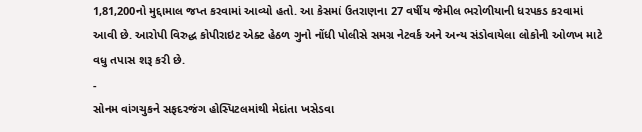1,81,200નો મુદ્દામાલ જપ્ત કરવામાં આવ્યો હતો. આ કેસમાં ઉતરાણના 27 વર્ષીય જેમીલ ભરોળીયાની ધરપકડ કરવામાં આવી છે. આરોપી વિરુદ્ધ કોપીરાઇટ એક્ટ હેઠળ ગુનો નોંધી પોલીસે સમગ્ર નેટવર્ક અને અન્ય સંડોવાયેલા લોકોની ઓળખ માટે વધુ તપાસ શરૂ કરી છે.
-
સોનમ વાંગચુકને સફદરજંગ હોસ્પિટલમાંથી મેદાંતા ખસેડવા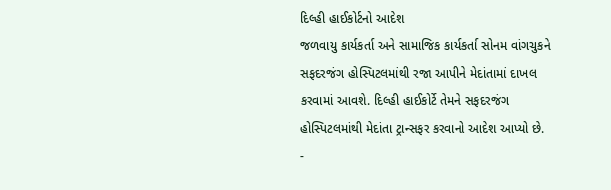દિલ્હી હાઈકોર્ટનો આદેશ
જળવાયુ કાર્યકર્તા અને સામાજિક કાર્યકર્તા સોનમ વાંગચુકને સફદરજંગ હોસ્પિટલમાંથી રજા આપીને મેદાંતામાં દાખલ કરવામાં આવશે. દિલ્હી હાઈકોર્ટે તેમને સફદરજંગ હોસ્પિટલમાંથી મેદાંતા ટ્રાન્સફર કરવાનો આદેશ આપ્યો છે.
-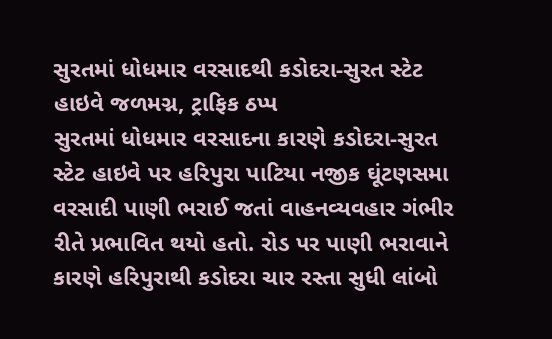સુરતમાં ધોધમાર વરસાદથી કડોદરા-સુરત સ્ટેટ હાઇવે જળમગ્ન, ટ્રાફિક ઠપ્પ
સુરતમાં ધોધમાર વરસાદના કારણે કડોદરા-સુરત સ્ટેટ હાઇવે પર હરિપુરા પાટિયા નજીક ઘૂંટણસમા વરસાદી પાણી ભરાઈ જતાં વાહનવ્યવહાર ગંભીર રીતે પ્રભાવિત થયો હતો. રોડ પર પાણી ભરાવાને કારણે હરિપુરાથી કડોદરા ચાર રસ્તા સુધી લાંબો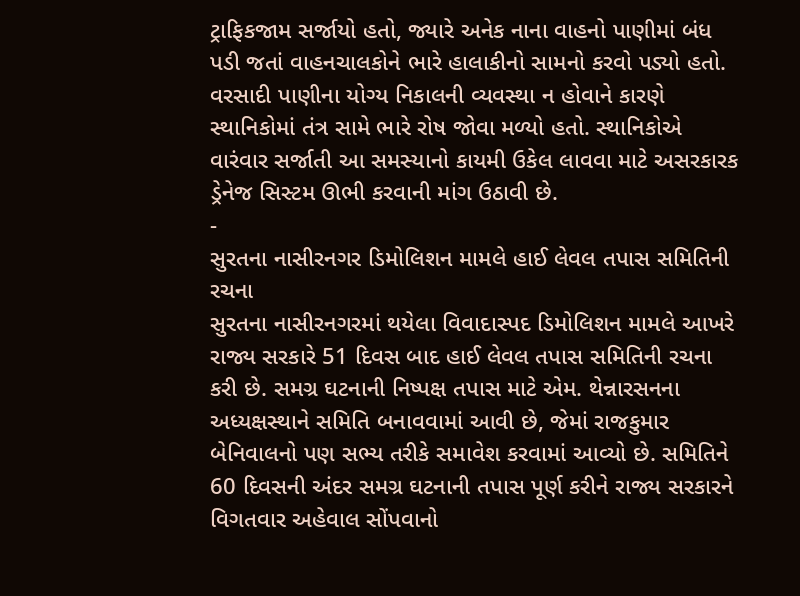ટ્રાફિકજામ સર્જાયો હતો, જ્યારે અનેક નાના વાહનો પાણીમાં બંધ પડી જતાં વાહનચાલકોને ભારે હાલાકીનો સામનો કરવો પડ્યો હતો. વરસાદી પાણીના યોગ્ય નિકાલની વ્યવસ્થા ન હોવાને કારણે સ્થાનિકોમાં તંત્ર સામે ભારે રોષ જોવા મળ્યો હતો. સ્થાનિકોએ વારંવાર સર્જાતી આ સમસ્યાનો કાયમી ઉકેલ લાવવા માટે અસરકારક ડ્રેનેજ સિસ્ટમ ઊભી કરવાની માંગ ઉઠાવી છે.
-
સુરતના નાસીરનગર ડિમોલિશન મામલે હાઈ લેવલ તપાસ સમિતિની રચના
સુરતના નાસીરનગરમાં થયેલા વિવાદાસ્પદ ડિમોલિશન મામલે આખરે રાજ્ય સરકારે 51 દિવસ બાદ હાઈ લેવલ તપાસ સમિતિની રચના કરી છે. સમગ્ર ઘટનાની નિષ્પક્ષ તપાસ માટે એમ. થેન્નારસનના અધ્યક્ષસ્થાને સમિતિ બનાવવામાં આવી છે, જેમાં રાજકુમાર બેનિવાલનો પણ સભ્ય તરીકે સમાવેશ કરવામાં આવ્યો છે. સમિતિને 60 દિવસની અંદર સમગ્ર ઘટનાની તપાસ પૂર્ણ કરીને રાજ્ય સરકારને વિગતવાર અહેવાલ સોંપવાનો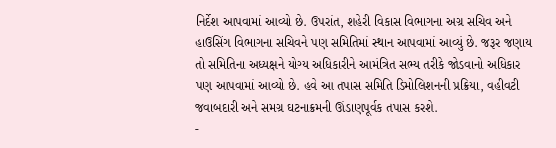નિર્દેશ આપવામાં આવ્યો છે. ઉપરાંત, શહેરી વિકાસ વિભાગના અગ્ર સચિવ અને હાઉસિંગ વિભાગના સચિવને પણ સમિતિમાં સ્થાન આપવામાં આવ્યું છે. જરૂર જણાય તો સમિતિના અધ્યક્ષને યોગ્ય અધિકારીને આમંત્રિત સભ્ય તરીકે જોડવાનો અધિકાર પણ આપવામાં આવ્યો છે. હવે આ તપાસ સમિતિ ડિમોલિશનની પ્રક્રિયા, વહીવટી જવાબદારી અને સમગ્ર ઘટનાક્રમની ઊંડાણપૂર્વક તપાસ કરશે.
-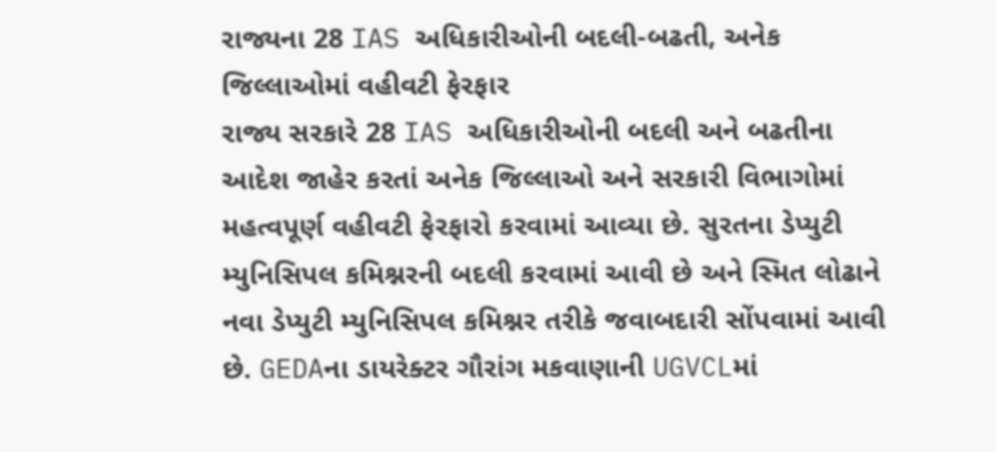રાજ્યના 28 IAS અધિકારીઓની બદલી-બઢતી, અનેક જિલ્લાઓમાં વહીવટી ફેરફાર
રાજ્ય સરકારે 28 IAS અધિકારીઓની બદલી અને બઢતીના આદેશ જાહેર કરતાં અનેક જિલ્લાઓ અને સરકારી વિભાગોમાં મહત્વપૂર્ણ વહીવટી ફેરફારો કરવામાં આવ્યા છે. સુરતના ડેપ્યુટી મ્યુનિસિપલ કમિશ્નરની બદલી કરવામાં આવી છે અને સ્મિત લોઢાને નવા ડેપ્યુટી મ્યુનિસિપલ કમિશ્નર તરીકે જવાબદારી સોંપવામાં આવી છે. GEDAના ડાયરેક્ટર ગૌરાંગ મકવાણાની UGVCLમાં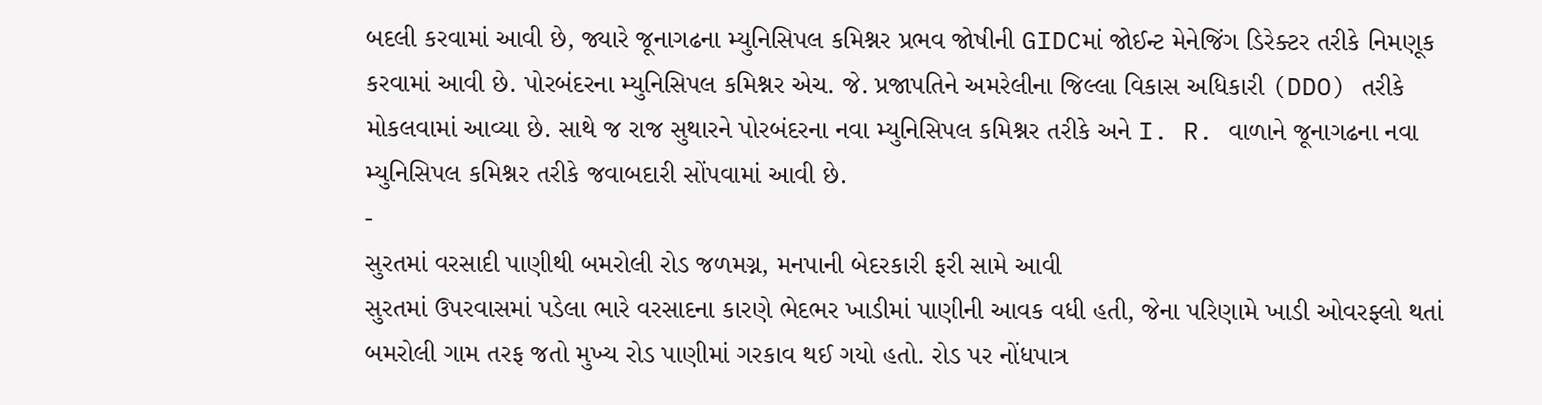બદલી કરવામાં આવી છે, જ્યારે જૂનાગઢના મ્યુનિસિપલ કમિશ્નર પ્રભવ જોષીની GIDCમાં જોઈન્ટ મેનેજિંગ ડિરેક્ટર તરીકે નિમણૂક કરવામાં આવી છે. પોરબંદરના મ્યુનિસિપલ કમિશ્નર એચ. જે. પ્રજાપતિને અમરેલીના જિલ્લા વિકાસ અધિકારી (DDO) તરીકે મોકલવામાં આવ્યા છે. સાથે જ રાજ સુથારને પોરબંદરના નવા મ્યુનિસિપલ કમિશ્નર તરીકે અને I. R. વાળાને જૂનાગઢના નવા મ્યુનિસિપલ કમિશ્નર તરીકે જવાબદારી સોંપવામાં આવી છે.
-
સુરતમાં વરસાદી પાણીથી બમરોલી રોડ જળમગ્ન, મનપાની બેદરકારી ફરી સામે આવી
સુરતમાં ઉપરવાસમાં પડેલા ભારે વરસાદના કારણે ભેદભર ખાડીમાં પાણીની આવક વધી હતી, જેના પરિણામે ખાડી ઓવરફ્લો થતાં બમરોલી ગામ તરફ જતો મુખ્ય રોડ પાણીમાં ગરકાવ થઈ ગયો હતો. રોડ પર નોંધપાત્ર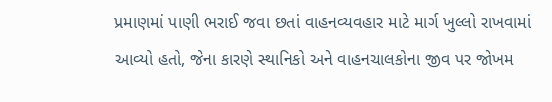પ્રમાણમાં પાણી ભરાઈ જવા છતાં વાહનવ્યવહાર માટે માર્ગ ખુલ્લો રાખવામાં આવ્યો હતો, જેના કારણે સ્થાનિકો અને વાહનચાલકોના જીવ પર જોખમ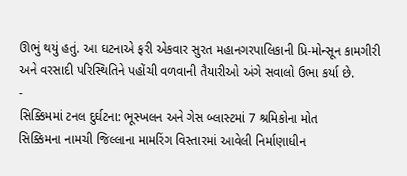ઊભું થયું હતું. આ ઘટનાએ ફરી એકવાર સુરત મહાનગરપાલિકાની પ્રિ-મોન્સૂન કામગીરી અને વરસાદી પરિસ્થિતિને પહોંચી વળવાની તૈયારીઓ અંગે સવાલો ઉભા કર્યા છે.
-
સિક્કિમમાં ટનલ દુર્ઘટના: ભૂસ્ખલન અને ગેસ બ્લાસ્ટમાં 7 શ્રમિકોના મોત
સિક્કિમના નામચી જિલ્લાના મામરિંગ વિસ્તારમાં આવેલી નિર્માણાધીન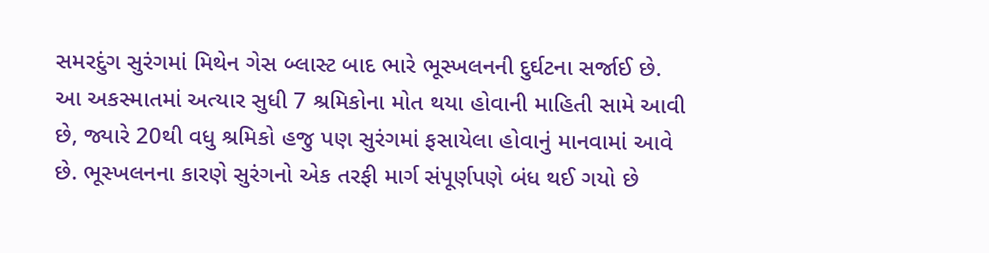સમરદુંગ સુરંગમાં મિથેન ગેસ બ્લાસ્ટ બાદ ભારે ભૂસ્ખલનની દુર્ઘટના સર્જાઈ છે. આ અકસ્માતમાં અત્યાર સુધી 7 શ્રમિકોના મોત થયા હોવાની માહિતી સામે આવી છે, જ્યારે 20થી વધુ શ્રમિકો હજુ પણ સુરંગમાં ફસાયેલા હોવાનું માનવામાં આવે છે. ભૂસ્ખલનના કારણે સુરંગનો એક તરફી માર્ગ સંપૂર્ણપણે બંધ થઈ ગયો છે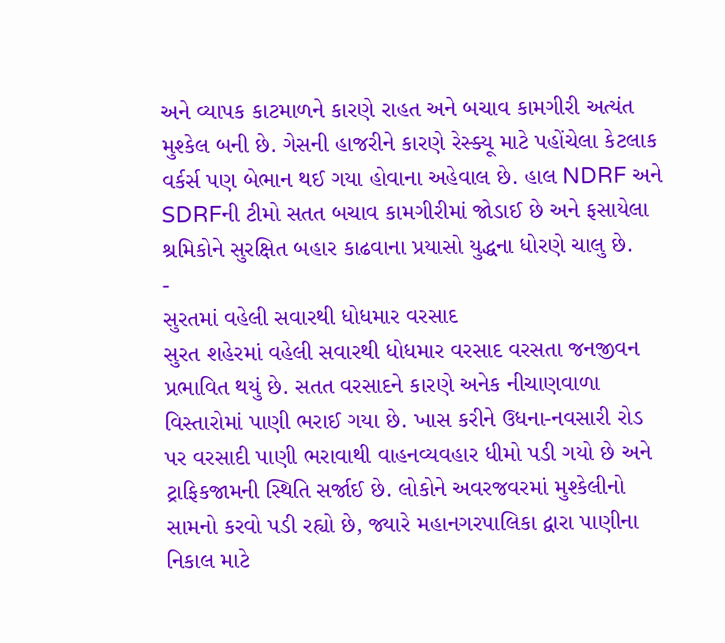અને વ્યાપક કાટમાળને કારણે રાહત અને બચાવ કામગીરી અત્યંત મુશ્કેલ બની છે. ગેસની હાજરીને કારણે રેસ્ક્યૂ માટે પહોંચેલા કેટલાક વર્કર્સ પણ બેભાન થઈ ગયા હોવાના અહેવાલ છે. હાલ NDRF અને SDRFની ટીમો સતત બચાવ કામગીરીમાં જોડાઈ છે અને ફસાયેલા શ્રમિકોને સુરક્ષિત બહાર કાઢવાના પ્રયાસો યુદ્ધના ધોરણે ચાલુ છે.
-
સુરતમાં વહેલી સવારથી ધોધમાર વરસાદ
સુરત શહેરમાં વહેલી સવારથી ધોધમાર વરસાદ વરસતા જનજીવન પ્રભાવિત થયું છે. સતત વરસાદને કારણે અનેક નીચાણવાળા વિસ્તારોમાં પાણી ભરાઈ ગયા છે. ખાસ કરીને ઉધના-નવસારી રોડ પર વરસાદી પાણી ભરાવાથી વાહનવ્યવહાર ધીમો પડી ગયો છે અને ટ્રાફિકજામની સ્થિતિ સર્જાઈ છે. લોકોને અવરજવરમાં મુશ્કેલીનો સામનો કરવો પડી રહ્યો છે, જ્યારે મહાનગરપાલિકા દ્વારા પાણીના નિકાલ માટે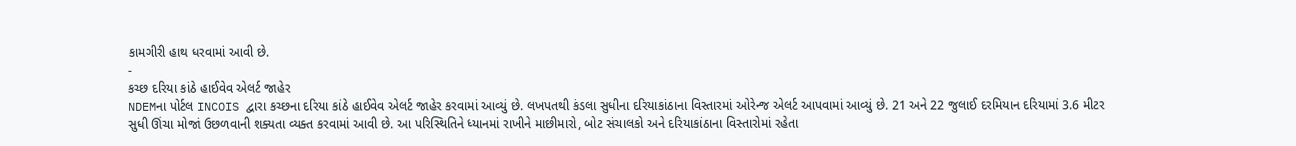કામગીરી હાથ ધરવામાં આવી છે.
-
કચ્છ દરિયા કાંઠે હાઈવેવ એલર્ટ જાહેર
NDEMના પોર્ટલ INCOIS દ્વારા કચ્છના દરિયા કાંઠે હાઈવેવ એલર્ટ જાહેર કરવામાં આવ્યું છે. લખપતથી કંડલા સુધીના દરિયાકાંઠાના વિસ્તારમાં ઓરેન્જ એલર્ટ આપવામાં આવ્યું છે. 21 અને 22 જુલાઈ દરમિયાન દરિયામાં 3.6 મીટર સુધી ઊંચા મોજાં ઉછળવાની શક્યતા વ્યક્ત કરવામાં આવી છે. આ પરિસ્થિતિને ધ્યાનમાં રાખીને માછીમારો, બોટ સંચાલકો અને દરિયાકાંઠાના વિસ્તારોમાં રહેતા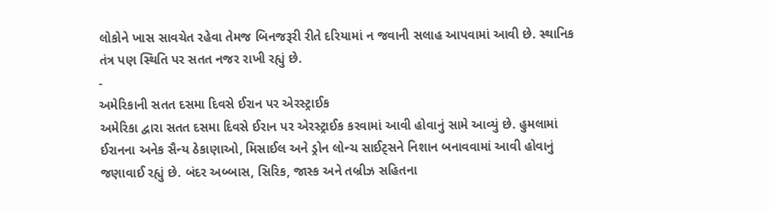લોકોને ખાસ સાવચેત રહેવા તેમજ બિનજરૂરી રીતે દરિયામાં ન જવાની સલાહ આપવામાં આવી છે. સ્થાનિક તંત્ર પણ સ્થિતિ પર સતત નજર રાખી રહ્યું છે.
-
અમેરિકાની સતત દસમા દિવસે ઈરાન પર એરસ્ટ્રાઈક
અમેરિકા દ્વારા સતત દસમા દિવસે ઈરાન પર એરસ્ટ્રાઈક કરવામાં આવી હોવાનું સામે આવ્યું છે. હુમલામાં ઈરાનના અનેક સૈન્ય ઠેકાણાઓ, મિસાઈલ અને ડ્રોન લોન્ચ સાઈટ્સને નિશાન બનાવવામાં આવી હોવાનું જણાવાઈ રહ્યું છે. બંદર અબ્બાસ, સિરિક, જાસ્ક અને તબ્રીઝ સહિતના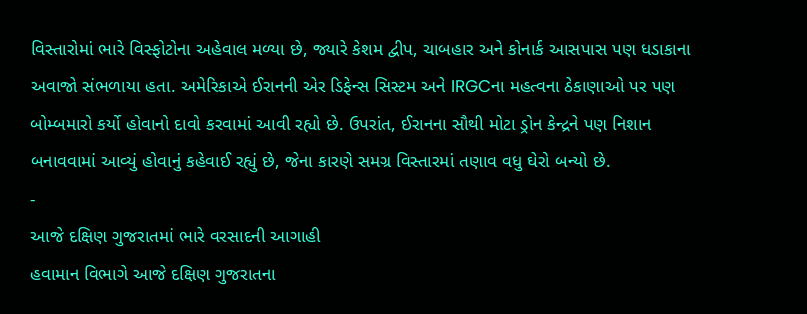વિસ્તારોમાં ભારે વિસ્ફોટોના અહેવાલ મળ્યા છે, જ્યારે કેશમ દ્વીપ, ચાબહાર અને કોનાર્ક આસપાસ પણ ધડાકાના અવાજો સંભળાયા હતા. અમેરિકાએ ઈરાનની એર ડિફેન્સ સિસ્ટમ અને IRGCના મહત્વના ઠેકાણાઓ પર પણ બોમ્બમારો કર્યો હોવાનો દાવો કરવામાં આવી રહ્યો છે. ઉપરાંત, ઈરાનના સૌથી મોટા ડ્રોન કેન્દ્રને પણ નિશાન બનાવવામાં આવ્યું હોવાનું કહેવાઈ રહ્યું છે, જેના કારણે સમગ્ર વિસ્તારમાં તણાવ વધુ ઘેરો બન્યો છે.
-
આજે દક્ષિણ ગુજરાતમાં ભારે વરસાદની આગાહી
હવામાન વિભાગે આજે દક્ષિણ ગુજરાતના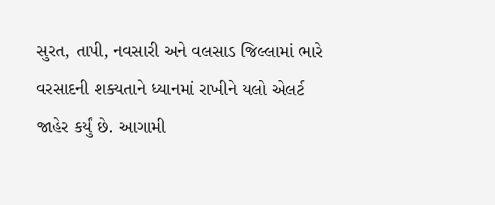સુરત, તાપી, નવસારી અને વલસાડ જિલ્લામાં ભારે વરસાદની શક્યતાને ધ્યાનમાં રાખીને યલો એલર્ટ જાહેર કર્યું છે. આગામી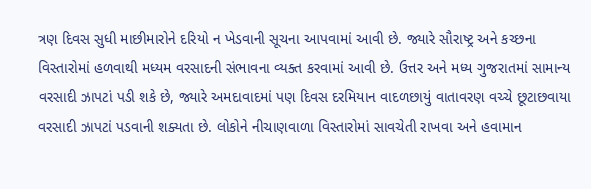ત્રણ દિવસ સુધી માછીમારોને દરિયો ન ખેડવાની સૂચના આપવામાં આવી છે. જ્યારે સૌરાષ્ટ્ર અને કચ્છના વિસ્તારોમાં હળવાથી મધ્યમ વરસાદની સંભાવના વ્યક્ત કરવામાં આવી છે. ઉત્તર અને મધ્ય ગુજરાતમાં સામાન્ય વરસાદી ઝાપટાં પડી શકે છે, જ્યારે અમદાવાદમાં પણ દિવસ દરમિયાન વાદળછાયું વાતાવરણ વચ્ચે છૂટાછવાયા વરસાદી ઝાપટાં પડવાની શક્યતા છે. લોકોને નીચાણવાળા વિસ્તારોમાં સાવચેતી રાખવા અને હવામાન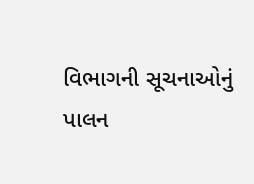વિભાગની સૂચનાઓનું પાલન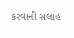કરવાની સલાહ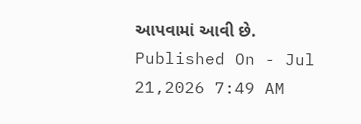આપવામાં આવી છે.
Published On - Jul 21,2026 7:49 AM